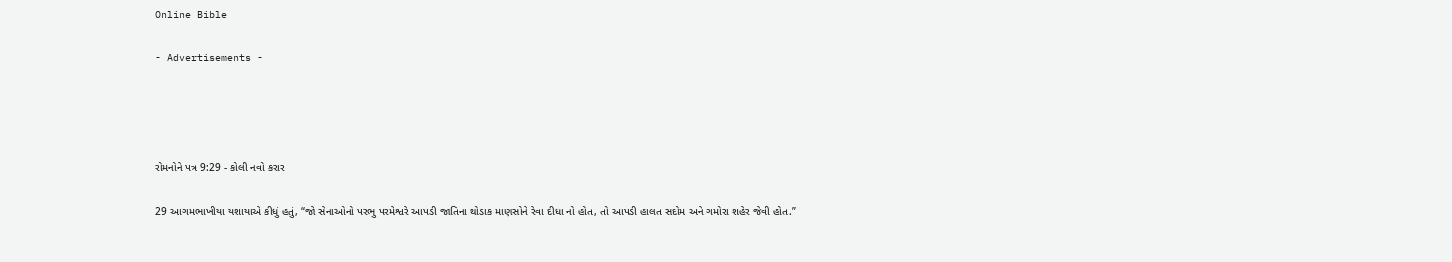Online Bible

- Advertisements -




રોમનોને પત્ર 9:29 - કોલી નવો કરાર

29 આગમભાખીયા યશાયાએ કીધું હતું, “જો સેનાઓનો પરભુ પરમેશ્વરે આપડી જાતિના થોડાક માણસોને રેવા દીધા નો હોત, તો આપડી હાલત સદોમ અને ગમોરા શહેર જેવી હોત.”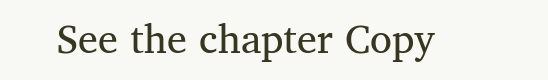See the chapter Copy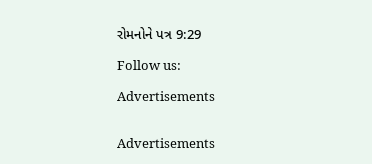રોમનોને પત્ર 9:29

Follow us:

Advertisements


Advertisements